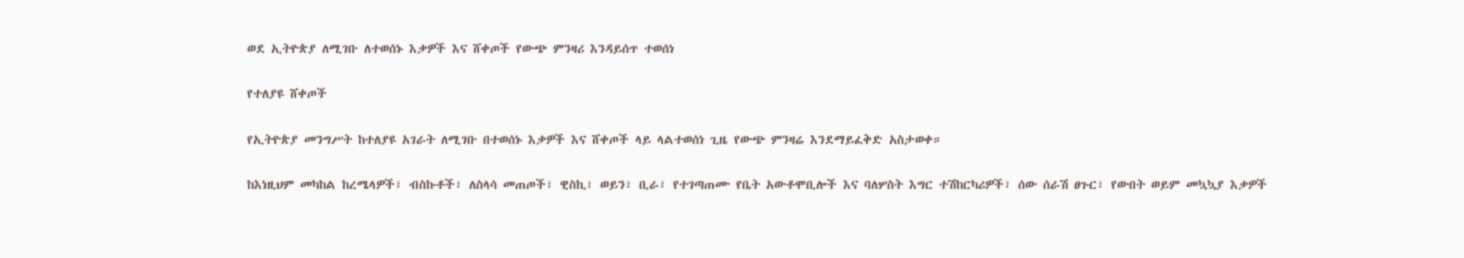ወደ ኢትዮጵያ ለሚገቡ ለተወሰኑ እቃዎች እና ሸቀጦች የውጭ ምንዛሪ እንዳይሰጥ ተወሰነ

የተለያዩ ሸቀጦች

የኢትዮጵያ መንግሥት ከተለያዩ አገራት ለሚገቡ በተወሰኑ እቃዎች እና ሸቀጦች ላይ ላልተወሰነ ጊዜ የውጭ ምንዛሬ እንደማይፈቅድ አስታወቀ።

ከእነዚህም መካከል ከረሜላዎች፣ ብስኩቶች፣ ለስላሳ መጠጦች፣ ዊስኪ፣ ወይን፣ ቢራ፣ የተገጣጠሙ የቤት አውቶሞቢሎች እና ባለሦስት እግር ተሽከርካሪዎች፣ ሰው ሰራሽ ፀጉር፣ የውበት ወይም መኳኳያ እቃዎች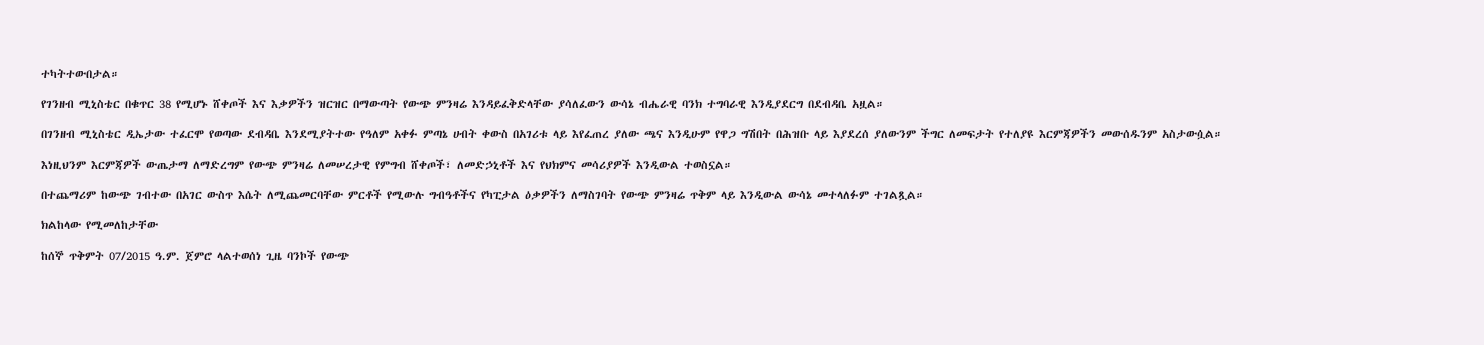ተካትተውበታል።

የገንዘብ ሚኒስቴር በቁጥር 38 የሚሆኑ ሸቀጦች እና እቃዎችን ዝርዝር በማውጣት የውጭ ምንዛሬ እንዳይፈቅድላቸው ያሳለፈውን ውሳኔ ብሔራዊ ባንክ ተግባራዊ እንዲያደርግ በደብዳቤ አዟል።

በገንዘብ ሚኒስቴር ዲኤታው ተፈርሞ የወጣው ደብዳቤ እንደሚያትተው የዓለም አቀፉ ምጣኔ ሀብት ቀውስ በአገሪቱ ላይ እየፈጠረ ያለው ጫና እንዲሁም የዋጋ ግሽበት በሕዝቡ ላይ እያደረሰ ያለውንም ችግር ለመፍታት የተለያዩ እርምጃዎችን መውሰዱንም አስታውሷል።

እነዚህንም እርምጃዎች ውጤታማ ለማድረግም የውጭ ምንዛሬ ለመሠረታዊ የምግብ ሸቀጦች፣ ለመድኃኒቶች እና የህክምና መሳሪያዎች እንዲውል ተወስኗል።

በተጨማሪም ከውጭ ገብተው በአገር ውስጥ እሴት ለሚጨመርባቸው ምርቶች የሚውሉ ግብዓቶችና የካፒታል ዕቃዎችን ለማስገባት የውጭ ምንዛሬ ጥቅም ላይ እንዲውል ውሳኔ መተላለፉም ተገልጿል።

ክልከላው የሚመለከታቸው

ከሰኞ ጥቅምት 07/2015 ዓ.ም. ጀምሮ ላልተወሰነ ጊዜ ባንኮች የውጭ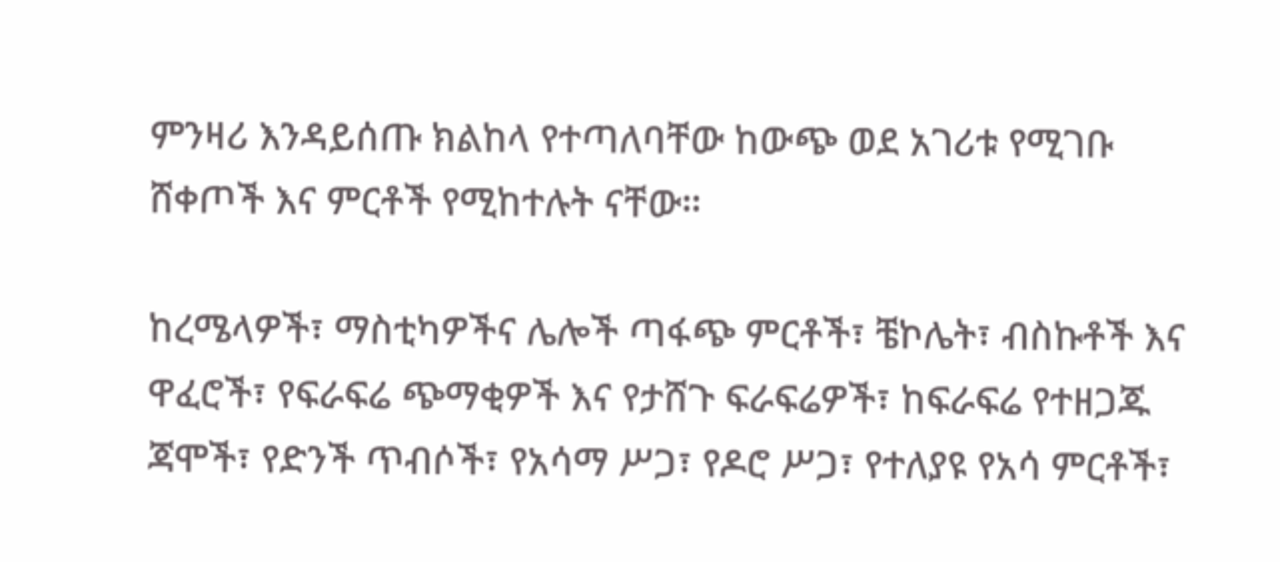ምንዛሪ እንዳይሰጡ ክልከላ የተጣለባቸው ከውጭ ወደ አገሪቱ የሚገቡ ሸቀጦች እና ምርቶች የሚከተሉት ናቸው።

ከረሜላዎች፣ ማስቲካዎችና ሌሎች ጣፋጭ ምርቶች፣ ቼኮሌት፣ ብስኩቶች እና ዋፈሮች፣ የፍራፍሬ ጭማቂዎች እና የታሸጉ ፍራፍሬዎች፣ ከፍራፍሬ የተዘጋጁ ጃሞች፣ የድንች ጥብሶች፣ የአሳማ ሥጋ፣ የዶሮ ሥጋ፣ የተለያዩ የአሳ ምርቶች፣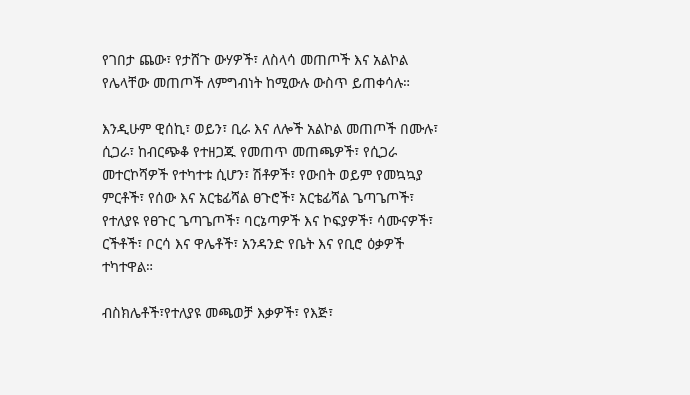የገበታ ጨው፣ የታሸጉ ውሃዎች፣ ለስላሳ መጠጦች እና አልኮል የሌላቸው መጠጦች ለምግብነት ከሚውሉ ውስጥ ይጠቀሳሉ።

እንዲሁም ዊሰኪ፣ ወይን፣ ቢራ እና ለሎች አልኮል መጠጦች በሙሉ፣ ሲጋራ፣ ከብርጭቆ የተዘጋጁ የመጠጥ መጠጫዎች፣ የሲጋራ መተርኮሻዎች የተካተቱ ሲሆን፣ ሽቶዎች፣ የውበት ወይም የመኳኳያ ምርቶች፣ የሰው እና አርቴፊሻል ፀጉሮች፣ አርቴፊሻል ጌጣጌጦች፣ የተለያዩ የፀጉር ጌጣጌጦች፣ ባርኔጣዎች እና ኮፍያዎች፣ ሳሙናዎች፣ ርችቶች፣ ቦርሳ እና ዋሌቶች፣ አንዳንድ የቤት እና የቢሮ ዕቃዎች ተካተዋል።

ብስክሌቶች፣የተለያዩ መጫወቻ እቃዎች፣ የእጅ፣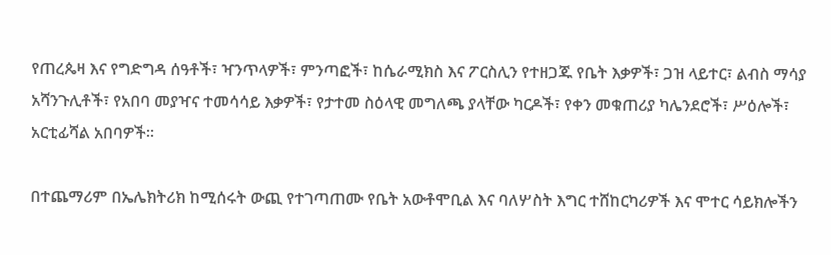የጠረጴዛ እና የግድግዳ ሰዓቶች፣ ዣንጥላዎች፣ ምንጣፎች፣ ከሴራሚክስ እና ፖርስሊን የተዘጋጁ የቤት እቃዎች፣ ጋዝ ላይተር፣ ልብስ ማሳያ አሻንጉሊቶች፣ የአበባ መያዣና ተመሳሳይ እቃዎች፣ የታተመ ስዕላዊ መግለጫ ያላቸው ካርዶች፣ የቀን መቁጠሪያ ካሌንደሮች፣ ሥዕሎች፣ አርቲፊሻል አበባዎች።

በተጨማሪም በኤሌክትሪክ ከሚሰሩት ውጪ የተገጣጠሙ የቤት አውቶሞቢል እና ባለሦስት እግር ተሸከርካሪዎች እና ሞተር ሳይክሎችን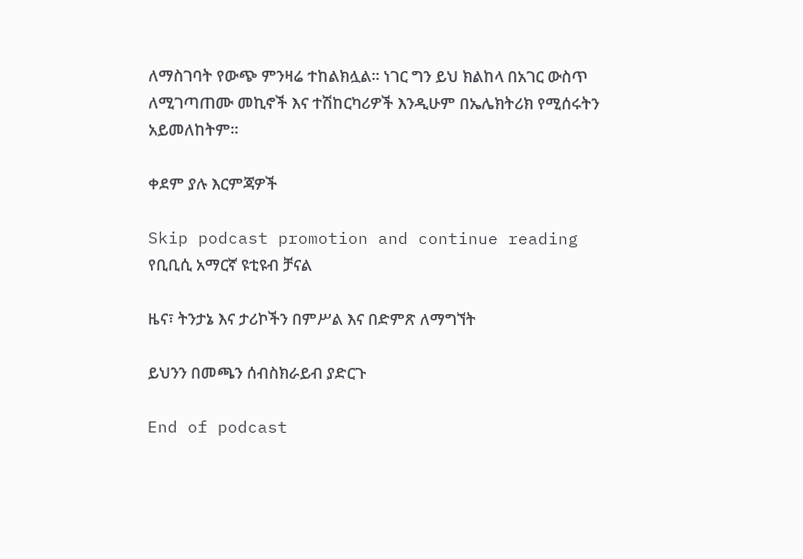ለማስገባት የውጭ ምንዛሬ ተከልክሏል። ነገር ግን ይህ ክልከላ በአገር ውስጥ ለሚገጣጠሙ መኪኖች እና ተሽከርካሪዎች እንዲሁም በኤሌክትሪክ የሚሰሩትን አይመለከትም።

ቀደም ያሉ እርምጃዎች

Skip podcast promotion and continue reading
የቢቢሲ አማርኛ ዩቲዩብ ቻናል

ዜና፣ ትንታኔ እና ታሪኮችን በምሥል እና በድምጽ ለማግኘት

ይህንን በመጫን ሰብስክራይብ ያድርጉ

End of podcast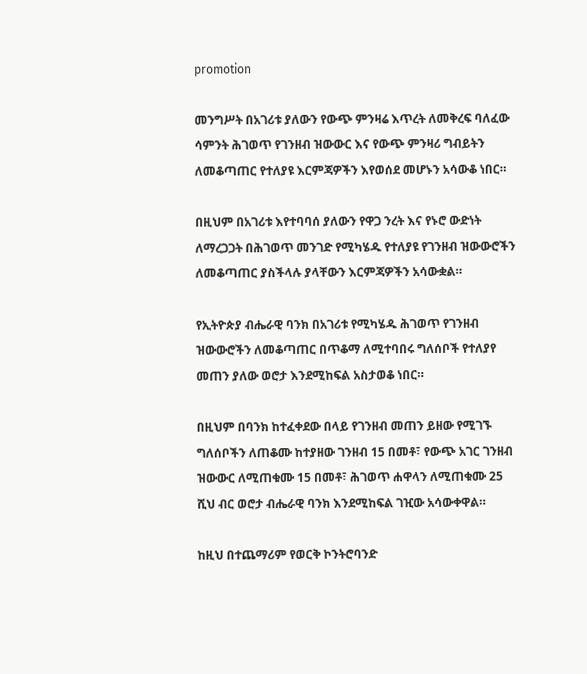promotion

መንግሥት በአገሪቱ ያለውን የውጭ ምንዛሬ እጥረት ለመቅረፍ ባለፈው ሳምንት ሕገወጥ የገንዘብ ዝውውር እና የውጭ ምንዛሪ ግብይትን ለመቆጣጠር የተለያዩ እርምጃዎችን እየወሰደ መሆኑን አሳውቆ ነበር።

በዚህም በአገሪቱ እየተባባሰ ያለውን የዋጋ ንረት እና የኑሮ ውድነት ለማረጋጋት በሕገወጥ መንገድ የሚካሄዱ የተለያዩ የገንዘብ ዝውውሮችን ለመቆጣጠር ያስችላሉ ያላቸውን እርምጃዎችን አሳውቋል።

የኢትዮጵያ ብሔራዊ ባንክ በአገሪቱ የሚካሄዱ ሕገወጥ የገንዘብ ዝውውሮችን ለመቆጣጠር በጥቆማ ለሚተባበሩ ግለሰቦች የተለያየ መጠን ያለው ወሮታ እንደሚከፍል አስታወቆ ነበር።

በዚህም በባንክ ከተፈቀደው በላይ የገንዘብ መጠን ይዘው የሚገኙ ግለሰቦችን ለጠቆሙ ከተያዘው ገንዘብ 15 በመቶ፣ የውጭ አገር ገንዘብ ዝውውር ለሚጠቁሙ 15 በመቶ፣ ሕገወጥ ሐዋላን ለሚጠቁሙ 25 ሺህ ብር ወሮታ ብሔራዊ ባንክ እንደሚከፍል ገዢው አሳውቀዋል።

ከዚህ በተጨማሪም የወርቅ ኮንትሮባንድ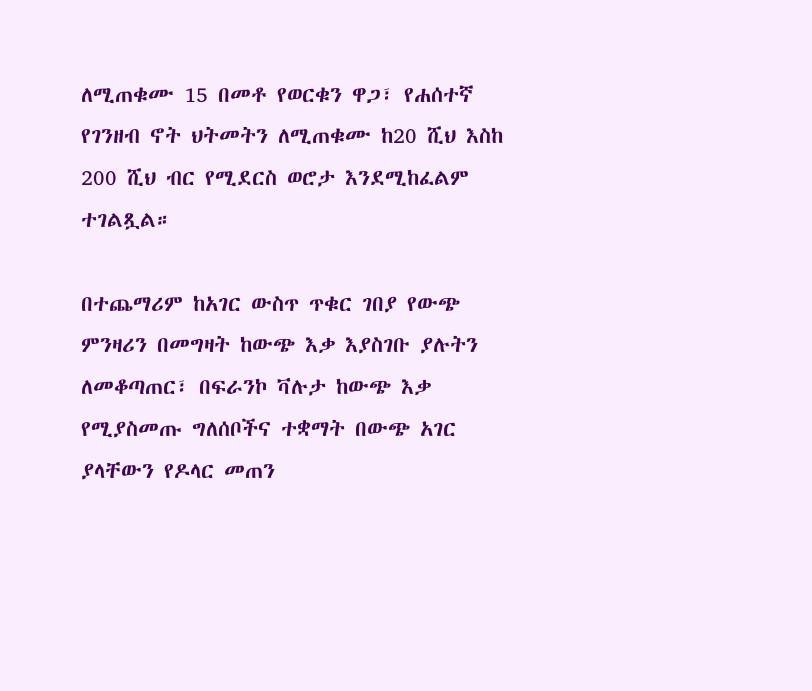ለሚጠቁሙ 15 በመቶ የወርቁን ዋጋ፣ የሐሰተኛ የገንዘብ ኖት ህትመትን ለሚጠቁሙ ከ20 ሺህ እስከ 200 ሺህ ብር የሚደርስ ወሮታ እንደሚከፈልም ተገልጿል።

በተጨማሪም ከአገር ውስጥ ጥቁር ገበያ የውጭ ምንዛሪን በመግዛት ከውጭ እቃ እያስገቡ ያሉትን ለመቆጣጠር፣ በፍራንኮ ቫሉታ ከውጭ እቃ የሚያስመጡ ግለሰቦችና ተቋማት በውጭ አገር ያላቸውን የዶላር መጠን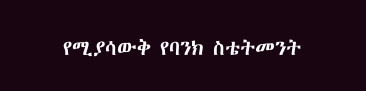የሚያሳውቅ የባንክ ስቴትመንት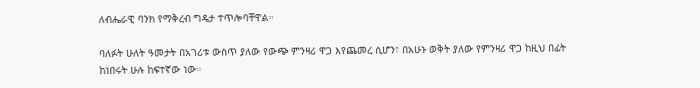ለብሔራዊ ባንክ የማቅረብ ግዴታ ተጥሎባቸዋል።

ባለፉት ሁለት ዓመታት በአገሪቱ ውስጥ ያለው የውጭ ምንዛሪ ዋጋ እየጨመረ ሲሆን፣ በአሁኑ ወቅት ያለው የምንዛሪ ዋጋ ከዚህ በፊት ከነበሩት ሁሉ ከፍተኛው ነው።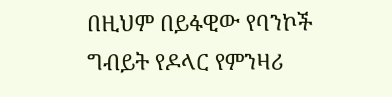በዚህም በይፋዊው የባንኮች ግብይት የዶላር የምንዛሪ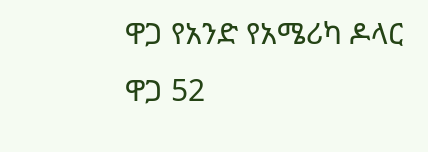ዋጋ የአንድ የአሜሪካ ዶላር ዋጋ 52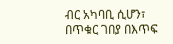ብር አካባቢ ሲሆን፣ በጥቁር ገበያ በእጥፍ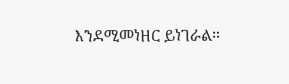እንደሚመነዘር ይነገራል።